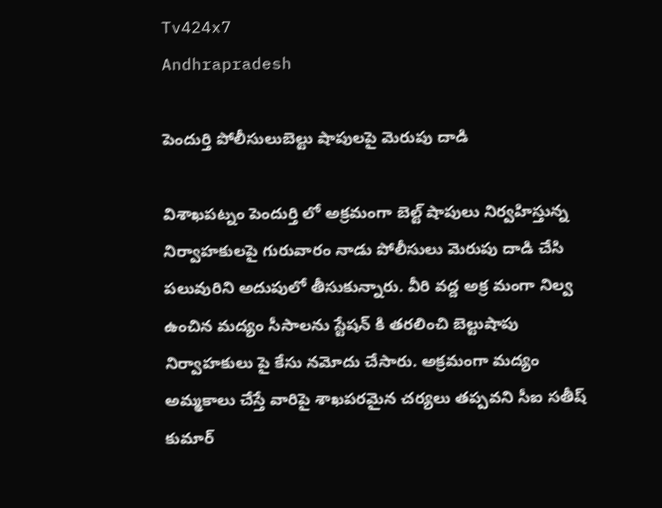Tv424x7
Andhrapradesh

పెందుర్తి పోలీసులుబెల్టు షాపులపై మెరుపు దాడి

విశాఖపట్నం పెందుర్తి లో అక్రమంగా బెల్ట్ షాపులు నిర్వహిస్తున్న నిర్వాహకులపై గురువారం నాడు పోలీసులు మెరుపు దాడి చేసి పలువురిని అదుపులో తీసుకున్నారు. వీరి వద్ద అక్ర మంగా నిల్వ ఉంచిన మద్యం సీసాలను స్టేషన్ కి తరలించి బెల్టుషాపు నిర్వాహకులు పై కేసు నమోదు చేసారు. అక్రమంగా మద్యం అమ్మకాలు చేస్తే వారిపై శాఖపరమైన చర్యలు తప్పవని సీఐ సతీష్ కుమార్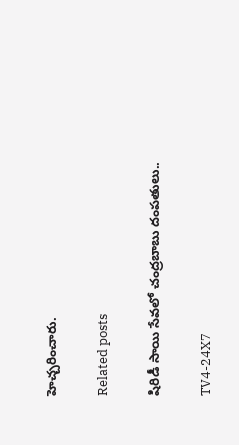హెచ్చరించారు.

Related posts

షిరిడీ సాయి సేవలో చంద్రబాబు దంపతులు..

TV4-24X7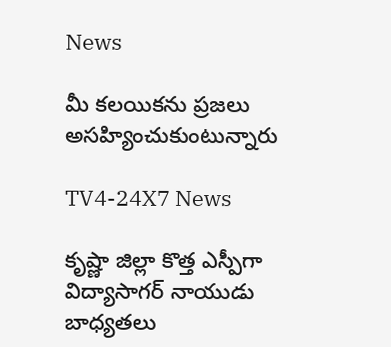News

మీ కలయికను ప్రజలు అసహ్యించుకుంటున్నారు

TV4-24X7 News

కృష్ణా జిల్లా కొత్త ఎస్పీగా విద్యాసాగర్ నాయుడు బాధ్యతలు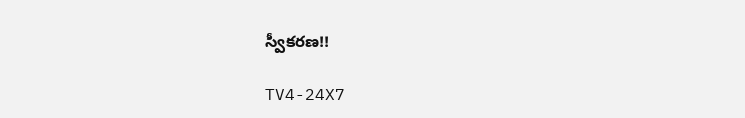స్వీకరణ!!

TV4-24X7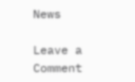News

Leave a Comment